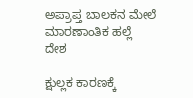ಅಪ್ರಾಪ್ತ ಬಾಲಕನ ಮೇಲೆ ಮಾರಣಾಂತಿಕ ಹಲ್ಲೆ
ದೇಶ

ಕ್ಷುಲ್ಲಕ ಕಾರಣಕ್ಕೆ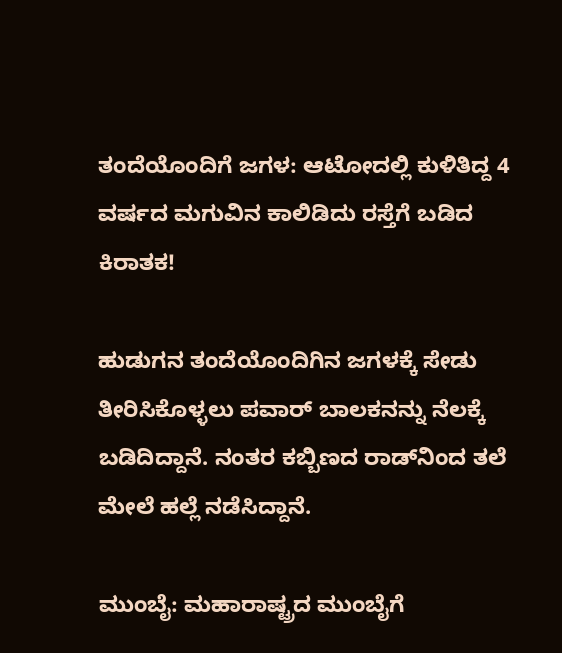ತಂದೆಯೊಂದಿಗೆ ಜಗಳ: ಆಟೋದಲ್ಲಿ ಕುಳಿತಿದ್ದ 4 ವರ್ಷದ ಮಗುವಿನ ಕಾಲಿಡಿದು ರಸ್ತೆಗೆ ಬಡಿದ ಕಿರಾತಕ!

ಹುಡುಗನ ತಂದೆಯೊಂದಿಗಿನ ಜಗಳಕ್ಕೆ ಸೇಡು ತೀರಿಸಿಕೊಳ್ಳಲು ಪವಾರ್ ಬಾಲಕನನ್ನು ನೆಲಕ್ಕೆ ಬಡಿದಿದ್ದಾನೆ. ನಂತರ ಕಬ್ಬಿಣದ ರಾಡ್‌ನಿಂದ ತಲೆ ಮೇಲೆ ಹಲ್ಲೆ ನಡೆಸಿದ್ದಾನೆ.

ಮುಂಬೈ: ಮಹಾರಾಷ್ಟ್ರದ ಮುಂಬೈಗೆ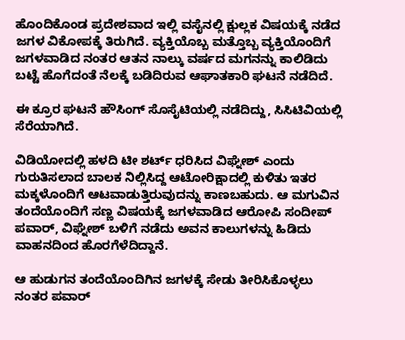ಹೊಂದಿಕೊಂಡ ಪ್ರದೇಶವಾದ ಇಲ್ಲಿ ವಸೈನಲ್ಲಿ ಕ್ಷುಲ್ಲಕ ವಿಷಯಕ್ಕೆ ನಡೆದ ಜಗಳ ವಿಕೋಪಕ್ಕೆ ತಿರುಗಿದೆ. ವ್ಯಕ್ತಿಯೊಬ್ಬ ಮತ್ತೊಬ್ಬ ವ್ಯಕ್ತಿಯೊಂದಿಗೆ ಜಗಳವಾಡಿದ ನಂತರ ಆತನ ನಾಲ್ಕು ವರ್ಷದ ಮಗನನ್ನು ಕಾಲಿಡಿದು ಬಟ್ಟೆ ಹೊಗೆದಂತೆ ನೆಲಕ್ಕೆ ಬಡಿದಿರುವ ಆಘಾತಕಾರಿ ಘಟನೆ ನಡೆದಿದೆ.

ಈ ಕ್ರೂರ ಘಟನೆ ಹೌಸಿಂಗ್ ಸೊಸೈಟಿಯಲ್ಲಿ ನಡೆದಿದ್ದು, ಸಿಸಿಟಿವಿಯಲ್ಲಿ ಸೆರೆಯಾಗಿದೆ.

ವಿಡಿಯೋದಲ್ಲಿ ಹಳದಿ ಟೀ ಶರ್ಟ್ ಧರಿಸಿದ ವಿಘ್ನೇಶ್ ಎಂದು ಗುರುತಿಸಲಾದ ಬಾಲಕ ನಿಲ್ಲಿಸಿದ್ದ ಆಟೋರಿಕ್ಷಾದಲ್ಲಿ ಕುಳಿತು ಇತರ ಮಕ್ಕಳೊಂದಿಗೆ ಆಟವಾಡುತ್ತಿರುವುದನ್ನು ಕಾಣಬಹುದು. ಆ ಮಗುವಿನ ತಂದೆಯೊಂದಿಗೆ ಸಣ್ಣ ವಿಷಯಕ್ಕೆ ಜಗಳವಾಡಿದ ಆರೋಪಿ ಸಂದೀಪ್ ಪವಾರ್, ವಿಘ್ನೇಶ್ ಬಳಿಗೆ ನಡೆದು ಅವನ ಕಾಲುಗಳನ್ನು ಹಿಡಿದು ವಾಹನದಿಂದ ಹೊರಗೆಳೆದಿದ್ದಾನೆ.

ಆ ಹುಡುಗನ ತಂದೆಯೊಂದಿಗಿನ ಜಗಳಕ್ಕೆ ಸೇಡು ತೀರಿಸಿಕೊಳ್ಳಲು ನಂತರ ಪವಾರ್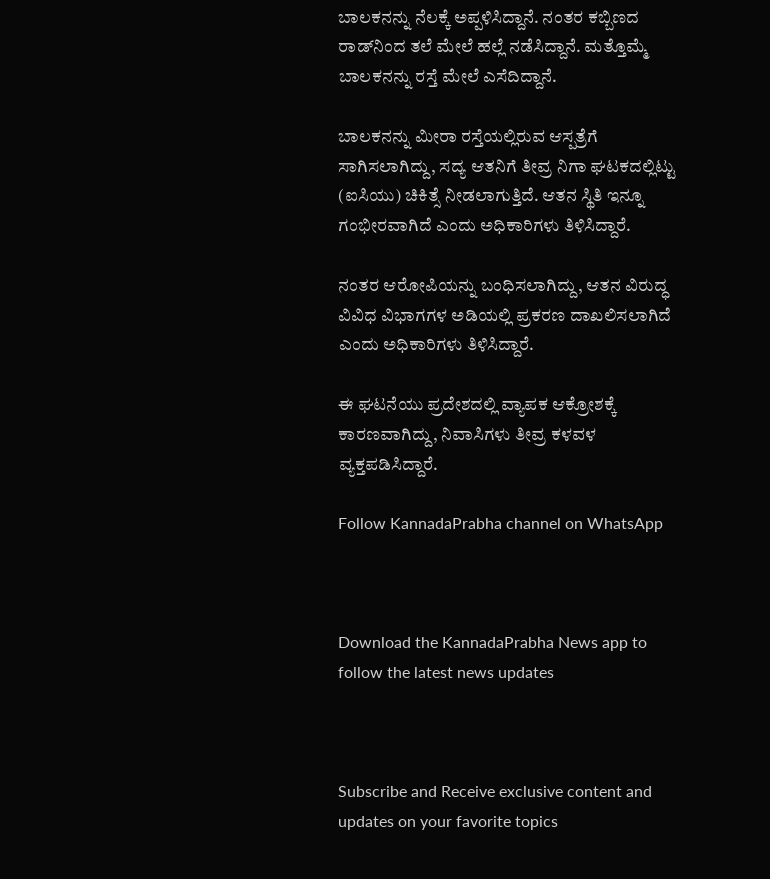ಬಾಲಕನನ್ನು ನೆಲಕ್ಕೆ ಅಪ್ಪಳಿಸಿದ್ದಾನೆ. ನಂತರ ಕಬ್ಬಿಣದ ರಾಡ್‌ನಿಂದ ತಲೆ ಮೇಲೆ ಹಲ್ಲೆ ನಡೆಸಿದ್ದಾನೆ. ಮತ್ತೊಮ್ಮೆ ಬಾಲಕನನ್ನು ರಸ್ತೆ ಮೇಲೆ ಎಸೆದಿದ್ದಾನೆ.

ಬಾಲಕನನ್ನು ಮೀರಾ ರಸ್ತೆಯಲ್ಲಿರುವ ಆಸ್ಪತ್ರೆಗೆ ಸಾಗಿಸಲಾಗಿದ್ದು, ಸದ್ಯ ಆತನಿಗೆ ತೀವ್ರ ನಿಗಾ ಘಟಕದಲ್ಲಿಟ್ಟು (ಐಸಿಯು) ಚಿಕಿತ್ಸೆ ನೀಡಲಾಗುತ್ತಿದೆ. ಆತನ ಸ್ಥಿತಿ ಇನ್ನೂ ಗಂಭೀರವಾಗಿದೆ ಎಂದು ಅಧಿಕಾರಿಗಳು ತಿಳಿಸಿದ್ದಾರೆ.

ನಂತರ ಆರೋಪಿಯನ್ನು ಬಂಧಿಸಲಾಗಿದ್ದು, ಆತನ ವಿರುದ್ಧ ವಿವಿಧ ವಿಭಾಗಗಳ ಅಡಿಯಲ್ಲಿ ಪ್ರಕರಣ ದಾಖಲಿಸಲಾಗಿದೆ ಎಂದು ಅಧಿಕಾರಿಗಳು ತಿಳಿಸಿದ್ದಾರೆ.

ಈ ಘಟನೆಯು ಪ್ರದೇಶದಲ್ಲಿ ವ್ಯಾಪಕ ಆಕ್ರೋಶಕ್ಕೆ ಕಾರಣವಾಗಿದ್ದು, ನಿವಾಸಿಗಳು ತೀವ್ರ ಕಳವಳ ವ್ಯಕ್ತಪಡಿಸಿದ್ದಾರೆ.

Follow KannadaPrabha channel on WhatsApp



Download the KannadaPrabha News app to follow the latest news updates



Subscribe and Receive exclusive content and updates on your favorite topics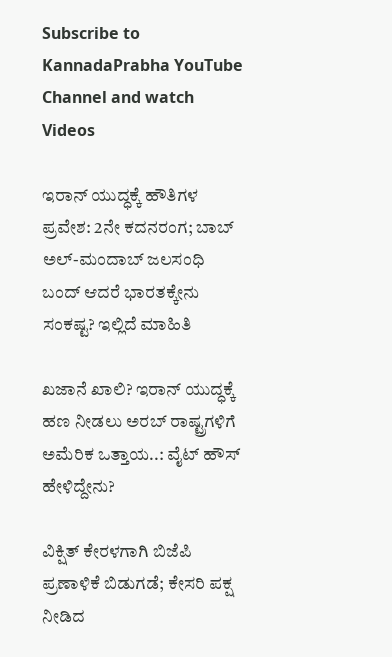Subscribe to KannadaPrabha YouTube Channel and watch Videos

ಇರಾನ್ ಯುದ್ಧಕ್ಕೆ ಹೌತಿಗಳ ಪ್ರವೇಶ: 2ನೇ ಕದನರಂಗ; ಬಾಬ್ ಅಲ್-ಮಂದಾಬ್‌ ಜಲಸಂಧಿ ಬಂದ್ ಆದರೆ ಭಾರತಕ್ಕೇನು ಸಂಕಷ್ಟ? ಇಲ್ಲಿದೆ ಮಾಹಿತಿ

ಖಜಾನೆ ಖಾಲಿ? ಇರಾನ್ ಯುದ್ಧಕ್ಕೆ ಹಣ ನೀಡಲು ಅರಬ್ ರಾಷ್ಟ್ರಗಳಿಗೆ ಅಮೆರಿಕ ಒತ್ತಾಯ..: ವೈಟ್ ಹೌಸ್ ಹೇಳಿದ್ದೇನು?

ವಿಕ್ಷಿತ್‌ ಕೇರಳಗಾಗಿ ಬಿಜೆಪಿ ಪ್ರಣಾಳಿಕೆ ಬಿಡುಗಡೆ; ಕೇಸರಿ ಪಕ್ಷ ನೀಡಿದ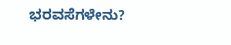ಭರವಸೆಗಳೇನು?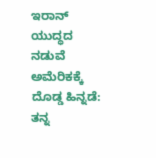ಇರಾನ್ ಯುದ್ಧದ ನಡುವೆ ಅಮೆರಿಕಕ್ಕೆ ದೊಡ್ಡ ಹಿನ್ನಡೆ: ತನ್ನ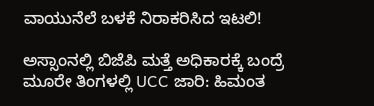ವಾಯುನೆಲೆ ಬಳಕೆ ನಿರಾಕರಿಸಿದ ಇಟಲಿ!

ಅಸ್ಸಾಂನಲ್ಲಿ ಬಿಜೆಪಿ ಮತ್ತೆ ಅಧಿಕಾರಕ್ಕೆ ಬಂದ್ರೆ ಮೂರೇ ತಿಂಗಳಲ್ಲಿ UCC ಜಾರಿ: ಹಿಮಂತ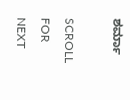ಶರ್ಮಾ

SCROLL FOR NEXT